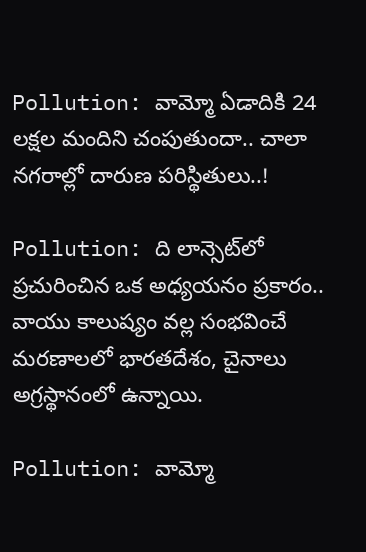Pollution: వామ్మో ఏడాదికి 24 లక్షల మందిని చంపుతుందా.. చాలా నగరాల్లో దారుణ పరిస్థితులు..!

Pollution: ది లాన్సెట్‌లో ప్రచురించిన ఒక అధ్యయనం ప్రకారం.. వాయు కాలుష్యం వల్ల సంభవించే మరణాలలో భారతదేశం, చైనాలు అగ్రస్థానంలో ఉన్నాయి.

Pollution: వామ్మో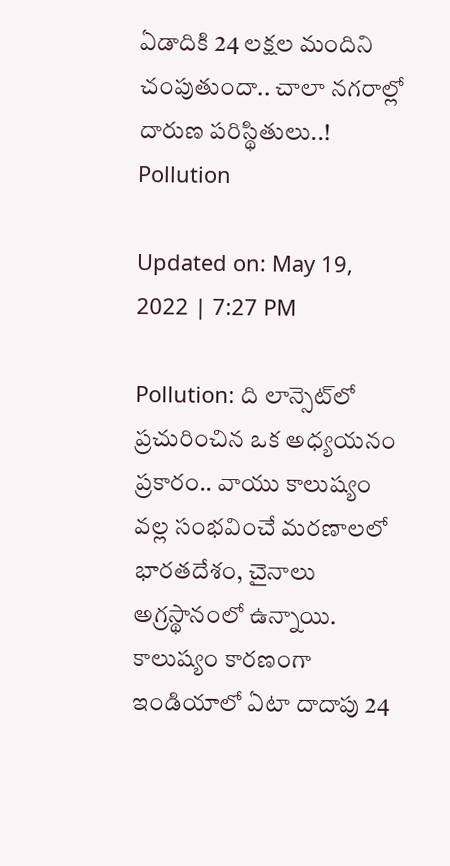ఏడాదికి 24 లక్షల మందిని చంపుతుందా.. చాలా నగరాల్లో దారుణ పరిస్థితులు..!
Pollution

Updated on: May 19, 2022 | 7:27 PM

Pollution: ది లాన్సెట్‌లో ప్రచురించిన ఒక అధ్యయనం ప్రకారం.. వాయు కాలుష్యం వల్ల సంభవించే మరణాలలో భారతదేశం, చైనాలు అగ్రస్థానంలో ఉన్నాయి. కాలుష్యం కారణంగా ఇండియాలో ఏటా దాదాపు 24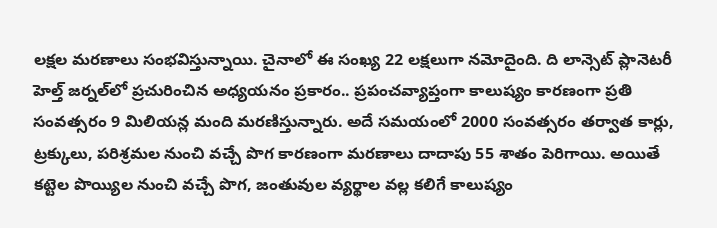లక్షల మరణాలు సంభవిస్తున్నాయి. చైనాలో ఈ సంఖ్య 22 లక్షలుగా నమోదైంది. ది లాన్సెట్ ప్లానెటరీ హెల్త్ జర్నల్‌లో ప్రచురించిన అధ్యయనం ప్రకారం.. ప్రపంచవ్యాప్తంగా కాలుష్యం కారణంగా ప్రతి సంవత్సరం 9 మిలియన్ల మంది మరణిస్తున్నారు. అదే సమయంలో 2000 సంవత్సరం తర్వాత కార్లు, ట్రక్కులు, పరిశ్రమల నుంచి వచ్చే పొగ కారణంగా మరణాలు దాదాపు 55 శాతం పెరిగాయి. అయితే కట్టెల పొయ్యిల నుంచి వచ్చే పొగ, జంతువుల వ్యర్థాల వల్ల కలిగే కాలుష్యం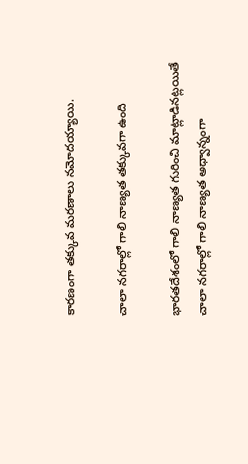కారణంగా తక్కువ మరణాలు నమోదయ్యాయి.

చాలా నగరాల్లో గాలి నాణ్యత తక్కువగా ఉంది

భారతదేశంలో గాలి నాణ్యత గురించి మాట్లాడినట్లయితే చాలా నగరాల్లో గాలి నాణ్యత అధ్వాన్నంగా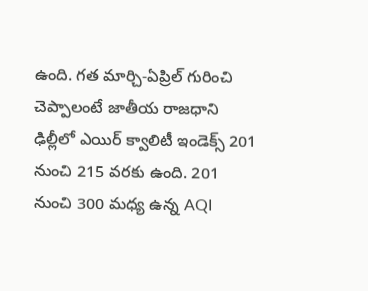ఉంది. గత మార్చి-ఏప్రిల్ గురించి చెప్పాలంటే జాతీయ రాజధాని ఢిల్లీలో ఎయిర్ క్వాలిటీ ఇండెక్స్ 201 నుంచి 215 వరకు ఉంది. 201 నుంచి 300 మధ్య ఉన్న AQI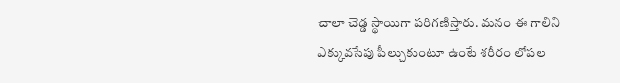చాలా చెడ్డ స్థాయిగా పరిగణిస్తారు. మనం ఈ గాలిని ఎక్కువసేపు పీల్చుకుంటూ ఉంటే శరీరం లోపల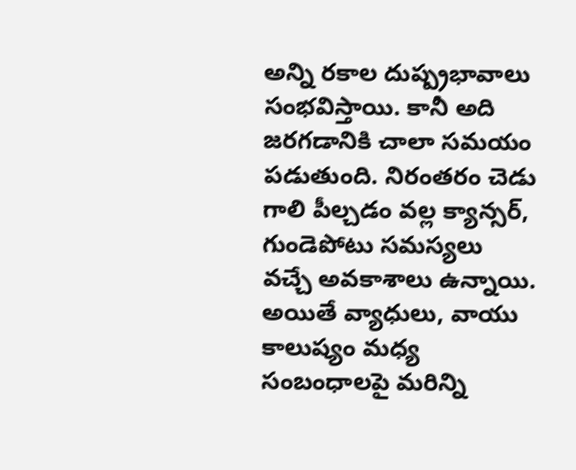అన్ని రకాల దుష్ప్రభావాలు సంభవిస్తాయి. కానీ అది జరగడానికి చాలా సమయం పడుతుంది. నిరంతరం చెడు గాలి పీల్చడం వల్ల క్యాన్సర్, గుండెపోటు సమస్యలు వచ్చే అవకాశాలు ఉన్నాయి. అయితే వ్యాధులు, వాయు కాలుష్యం మధ్య సంబంధాలపై మరిన్ని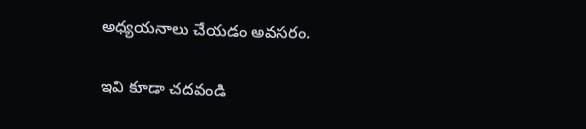అధ్యయనాలు చేయడం అవసరం.

ఇవి కూడా చదవండి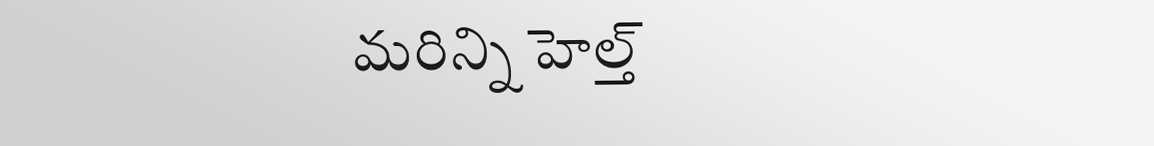మరిన్ని హెల్త్‌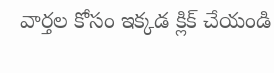వార్తల కోసం ఇక్కడ క్లిక్ చేయండి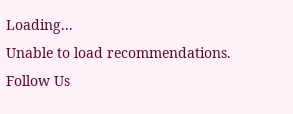Loading...
Unable to load recommendations.
Follow Us